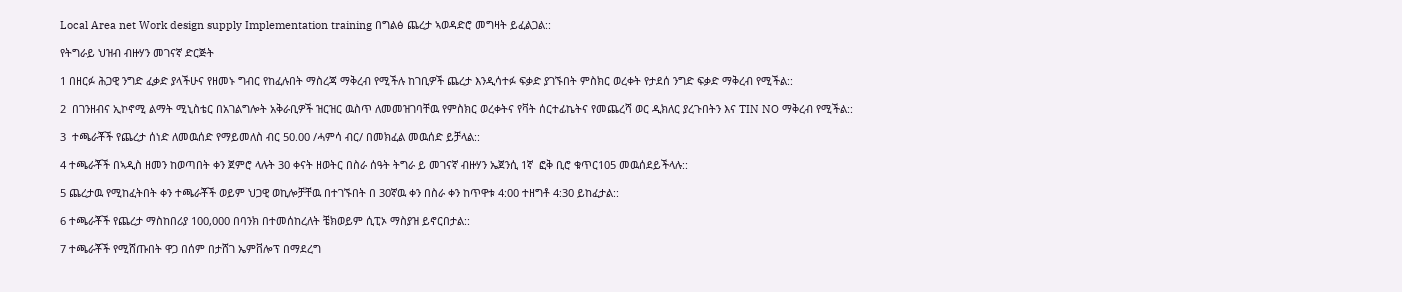Local Area net Work design supply Implementation training በግልፅ ጨረታ ኣወዳድሮ መግዛት ይፈልጋል::

የትግራይ ህዝብ ብዙሃን መገናኛ ድርጅት

1 በዘርፉ ሕጋዊ ንግድ ፈቃድ ያላችሁና የዘመኑ ግብር የከፈሉበት ማስረጃ ማቅረብ የሚችሉ ከገቢዎች ጨረታ እንዲሳተፉ ፍቃድ ያገኙበት ምስክር ወረቀት የታደሰ ንግድ ፍቃድ ማቅረብ የሚችል::

2  በገንዘብና ኢኮኖሚ ልማት ሚኒስቴር በአገልግሎት አቅራቢዎች ዝርዝር ዉስጥ ለመመዝገባቸዉ የምስክር ወረቀትና የቫት ሰርተፊኬትና የመጨረሻ ወር ዲክለር ያረጉበትን እና TIN NO ማቅረብ የሚችል::

3  ተጫራቾች የጨረታ ሰነድ ለመዉሰድ የማይመለስ ብር 50.00 /ሓምሳ ብር/ በመክፈል መዉሰድ ይቻላል::

4 ተጫራቾች በኣዲስ ዘመን ከወጣበት ቀን ጀምሮ ላሉት 30 ቀናት ዘወትር በስራ ሰዓት ትግራ ይ መገናኛ ብዙሃን ኤጀንሲ 1ኛ  ፎቅ ቢሮ ቁጥር105 መዉሰደይችላሉ::

5 ጨረታዉ የሚከፈትበት ቀን ተጫራቾች ወይም ህጋዊ ወኪሎቻቸዉ በተገኙበት በ 30ኛዉ ቀን በስራ ቀን ከጥዋቱ 4:00 ተዘግቶ 4:30 ይከፈታል::

6 ተጫራቾች የጨረታ ማስከበሪያ 100,000 በባንክ በተመሰከረለት ቼክወይም ሲፒኦ ማስያዝ ይኖርበታል::

7 ተጫራቾች የሚሸጡበት ዋጋ በሰም በታሸገ ኤምቨሎፕ በማደረግ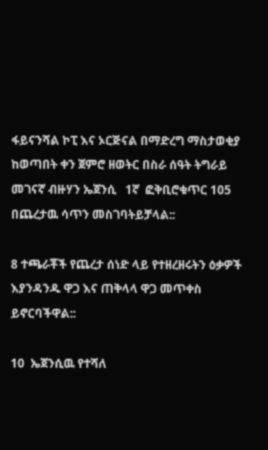ፋይናንሻል ኮፒ እና ኦርጅናል በማድረግ ማስታወቂያ ከወጣበት ቀን ጀምሮ ዘወትር በስራ ሰዓት ትግራይ መገናኛ ብዙሃን ኤጀንሲ   1ኛ  ፎቅቢሮቁጥር 105 በጨረታዉ ሳጥን መስገባትይቻላል::

8 ተጫራቾች የጨረታ ሰነድ ላይ የተዘረዘሩትን ዕቃዎች እያንዳንዱ ዋጋ እና ጠቅላላ ዋጋ መጥቀስ ይኖርባችዋል::

10  ኤጀንሲዉ የተሻለ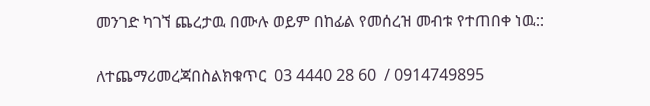መንገድ ካገኘ ጨረታዉ በሙሉ ወይም በከፊል የመሰረዝ መብቱ የተጠበቀ ነዉ::

ለተጨማሪመረጃበስልክቁጥር  03 4440 28 60  / 0914749895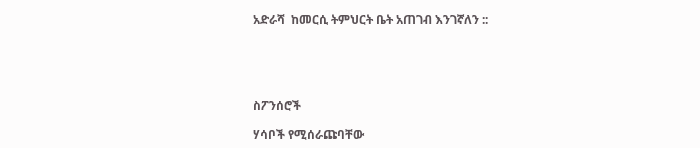አድራሻ  ከመርሲ ትምህርት ቤት አጠገብ እንገኛለን ::





ስፖንሰሮች

ሃሳቦች የሚሰራጩባቸው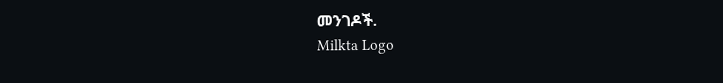መንገዶች.
Milkta Logo